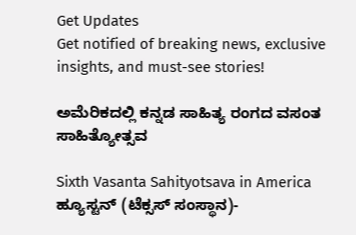Get Updates
Get notified of breaking news, exclusive insights, and must-see stories!

ಅಮೆರಿಕದಲ್ಲಿ ಕನ್ನಡ ಸಾಹಿತ್ಯ ರಂಗದ ವಸಂತ ಸಾಹಿತ್ಯೋತ್ಸವ

Sixth Vasanta Sahityotsava in America
ಹ್ಯೂಸ್ಟನ್ (ಟೆಕ್ಸಸ್ ಸಂಸ್ಥಾನ)-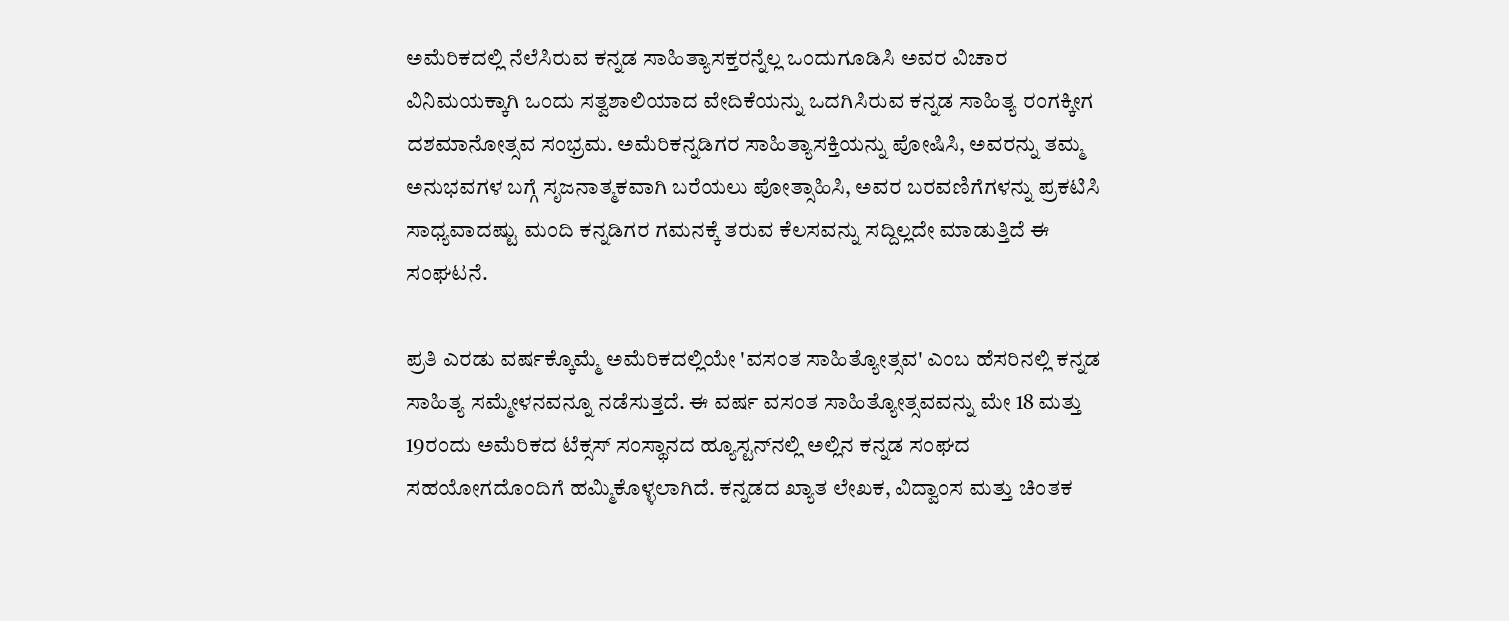ಅಮೆರಿಕದಲ್ಲಿ ನೆಲೆಸಿರುವ ಕನ್ನಡ ಸಾಹಿತ್ಯಾಸಕ್ತರನ್ನೆಲ್ಲ ಒಂದುಗೂಡಿಸಿ ಅವರ ವಿಚಾರ ವಿನಿಮಯಕ್ಕಾಗಿ ಒಂದು ಸತ್ವಶಾಲಿಯಾದ ವೇದಿಕೆಯನ್ನು ಒದಗಿಸಿರುವ ಕನ್ನಡ ಸಾಹಿತ್ಯ ರಂಗಕ್ಕೀಗ ದಶಮಾನೋತ್ಸವ ಸಂಭ್ರಮ. ಅಮೆರಿಕನ್ನಡಿಗರ ಸಾಹಿತ್ಯಾಸಕ್ತಿಯನ್ನು ಪೋಷಿಸಿ, ಅವರನ್ನು ತಮ್ಮ ಅನುಭವಗಳ ಬಗ್ಗೆ ಸೃಜನಾತ್ಮಕವಾಗಿ ಬರೆಯಲು ಪೋತ್ಸಾಹಿಸಿ, ಅವರ ಬರವಣಿಗೆಗಳನ್ನು ಪ್ರಕಟಿಸಿ ಸಾಧ್ಯವಾದಷ್ಟು ಮಂದಿ ಕನ್ನಡಿಗರ ಗಮನಕ್ಕೆ ತರುವ ಕೆಲಸವನ್ನು ಸದ್ದಿಲ್ಲದೇ ಮಾಡುತ್ತಿದೆ ಈ ಸಂಘಟನೆ.

ಪ್ರತಿ ಎರಡು ವರ್ಷಕ್ಕೊಮ್ಮೆ ಅಮೆರಿಕದಲ್ಲಿಯೇ 'ವಸಂತ ಸಾಹಿತ್ಯೋತ್ಸವ' ಎಂಬ ಹೆಸರಿನಲ್ಲಿ ಕನ್ನಡ ಸಾಹಿತ್ಯ ಸಮ್ಮೇಳನವನ್ನೂ ನಡೆಸುತ್ತದೆ. ಈ ವರ್ಷ ವಸಂತ ಸಾಹಿತ್ಯೋತ್ಸವವನ್ನು ಮೇ 18 ಮತ್ತು 19ರಂದು ಅಮೆರಿಕದ ಟೆಕ್ಸಸ್ ಸಂಸ್ಥಾನದ ಹ್ಯೂಸ್ಟನ್‌ನಲ್ಲಿ ಅಲ್ಲಿನ ಕನ್ನಡ ಸಂಘದ ಸಹಯೋಗದೊಂದಿಗೆ ಹಮ್ಮಿಕೊಳ್ಳಲಾಗಿದೆ. ಕನ್ನಡದ ಖ್ಯಾತ ಲೇಖಕ, ವಿದ್ವಾಂಸ ಮತ್ತು ಚಿಂತಕ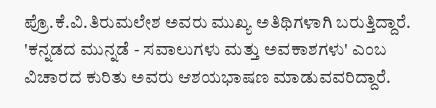ಪ್ರೊ.ಕೆ.ವಿ.ತಿರುಮಲೇಶ ಅವರು ಮುಖ್ಯ ಅತಿಥಿಗಳಾಗಿ ಬರುತ್ತಿದ್ದಾರೆ. 'ಕನ್ನಡದ ಮುನ್ನಡೆ - ಸವಾಲುಗಳು ಮತ್ತು ಅವಕಾಶಗಳು' ಎಂಬ ವಿಚಾರದ ಕುರಿತು ಅವರು ಆಶಯಭಾಷಣ ಮಾಡುವವರಿದ್ದಾರೆ.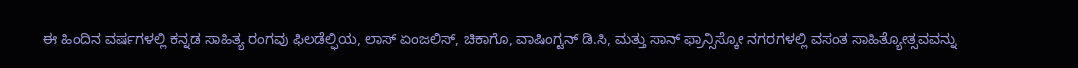ಈ ಹಿಂದಿನ ವರ್ಷಗಳಲ್ಲಿ ಕನ್ನಡ ಸಾಹಿತ್ಯ ರಂಗವು ಫಿಲಡೆಲ್ಫಿಯ, ಲಾಸ್ ಏಂಜಲಿಸ್, ಚಿಕಾಗೊ, ವಾಷಿಂಗ್ಟನ್ ಡಿ.ಸಿ, ಮತ್ತು ಸಾನ್ ಫ್ರಾನ್ಸಿಸ್ಕೋ ನಗರಗಳಲ್ಲಿ ವಸಂತ ಸಾಹಿತ್ಯೋತ್ಸವವನ್ನು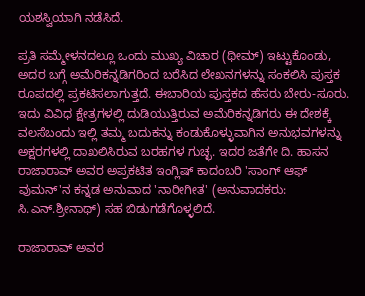ಯಶಸ್ವಿಯಾಗಿ ನಡೆಸಿದೆ.

ಪ್ರತಿ ಸಮ್ಮೇಳನದಲ್ಲೂ ಒಂದು ಮುಖ್ಯ ವಿಚಾರ (ಥೀಮ್) ಇಟ್ಟುಕೊಂಡು, ಅದರ ಬಗ್ಗೆ ಅಮೆರಿಕನ್ನಡಿಗರಿಂದ ಬರೆಸಿದ ಲೇಖನಗಳನ್ನು ಸಂಕಲಿಸಿ ಪುಸ್ತಕ ರೂಪದಲ್ಲಿ ಪ್ರಕಟಿಸಲಾಗುತ್ತದೆ. ಈಬಾರಿಯ ಪುಸ್ತಕದ ಹೆಸರು ಬೇರು-ಸೂರು. ಇದು ವಿವಿಧ ಕ್ಷೇತ್ರಗಳಲ್ಲಿ ದುಡಿಯುತ್ತಿರುವ ಅಮೆರಿಕನ್ನಡಿಗರು ಈ ದೇಶಕ್ಕೆ ವಲಸೆಬಂದು ಇಲ್ಲಿ ತಮ್ಮ ಬದುಕನ್ನು ಕಂಡುಕೊಳ್ಳುವಾಗಿನ ಅನುಭವಗಳನ್ನು ಅಕ್ಷರಗಳಲ್ಲಿ ದಾಖಲಿಸಿರುವ ಬರಹಗಳ ಗುಚ್ಛ. ಇದರ ಜತೆಗೇ ದಿ. ಹಾಸನ ರಾಜಾರಾವ್ ಅವರ ಅಪ್ರಕಟಿತ ಇಂಗ್ಲಿಷ್ ಕಾದಂಬರಿ 'ಸಾಂಗ್ ಆಫ್ ವುಮನ್'ನ ಕನ್ನಡ ಅನುವಾದ 'ನಾರೀಗೀತ' (ಅನುವಾದಕರು: ಸಿ.ಎನ್.ಶ್ರೀನಾಥ್) ಸಹ ಬಿಡುಗಡೆಗೊಳ್ಳಲಿದೆ.

ರಾಜಾರಾವ್ ಅವರ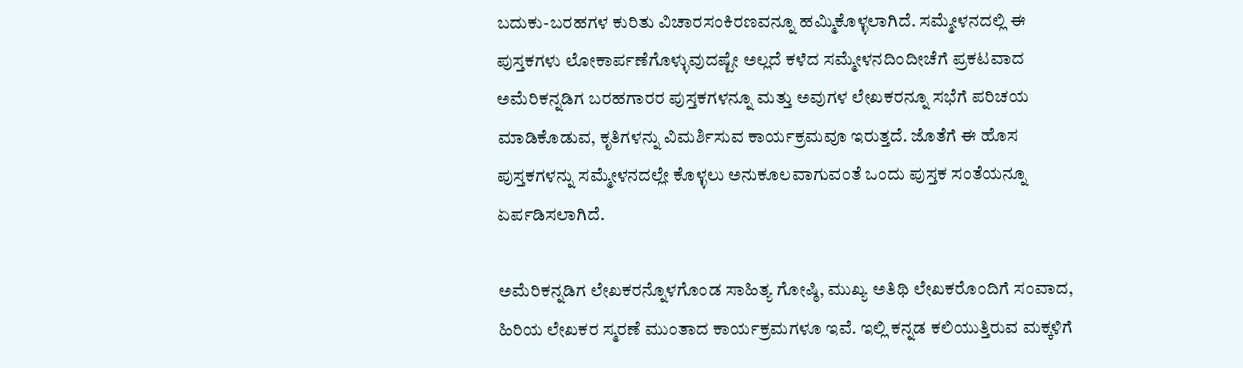ಬದುಕು-ಬರಹಗಳ ಕುರಿತು ವಿಚಾರಸಂಕಿರಣವನ್ನೂ ಹಮ್ಮಿಕೊಳ್ಳಲಾಗಿದೆ. ಸಮ್ಮೇಳನದಲ್ಲಿ ಈ ಪುಸ್ತಕಗಳು ಲೋಕಾರ್ಪಣೆಗೊಳ್ಳುವುದಷ್ಟೇ ಅಲ್ಲದೆ ಕಳೆದ ಸಮ್ಮೇಳನದಿಂದೀಚೆಗೆ ಪ್ರಕಟವಾದ ಅಮೆರಿಕನ್ನಡಿಗ ಬರಹಗಾರರ ಪುಸ್ತಕಗಳನ್ನೂ ಮತ್ತು ಅವುಗಳ ಲೇಖಕರನ್ನೂ ಸಭೆಗೆ ಪರಿಚಯ ಮಾಡಿಕೊಡುವ, ಕೃತಿಗಳನ್ನು ವಿಮರ್ಶಿಸುವ ಕಾರ್ಯಕ್ರಮವೂ ಇರುತ್ತದೆ. ಜೊತೆಗೆ ಈ ಹೊಸ ಪುಸ್ತಕಗಳನ್ನು ಸಮ್ಮೇಳನದಲ್ಲೇ ಕೊಳ್ಳಲು ಅನುಕೂಲವಾಗುವಂತೆ ಒಂದು ಪುಸ್ತಕ ಸಂತೆಯನ್ನೂ ಏರ್ಪಡಿಸಲಾಗಿದೆ.

ಅಮೆರಿಕನ್ನಡಿಗ ಲೇಖಕರನ್ನೊಳಗೊಂಡ ಸಾಹಿತ್ಯ ಗೋಷ್ಠಿ, ಮುಖ್ಯ ಅತಿಥಿ ಲೇಖಕರೊಂದಿಗೆ ಸಂವಾದ, ಹಿರಿಯ ಲೇಖಕರ ಸ್ಮರಣೆ ಮುಂತಾದ ಕಾರ್ಯಕ್ರಮಗಳೂ ಇವೆ. ಇಲ್ಲಿ ಕನ್ನಡ ಕಲಿಯುತ್ತಿರುವ ಮಕ್ಕಳಿಗೆ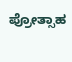ಪ್ರೋತ್ಸಾಹ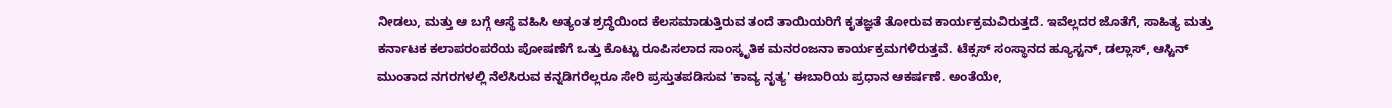ನೀಡಲು, ಮತ್ತು ಆ ಬಗ್ಗೆ ಆಸ್ಥೆ ವಹಿಸಿ ಅತ್ಯಂತ ಶ್ರದ್ಧೆಯಿಂದ ಕೆಲಸಮಾಡುತ್ತಿರುವ ತಂದೆ ತಾಯಿಯರಿಗೆ ಕೃತಜ್ಞತೆ ತೋರುವ ಕಾರ್ಯಕ್ರಮವಿರುತ್ತದೆ. ಇವೆಲ್ಲದರ ಜೊತೆಗೆ, ಸಾಹಿತ್ಯ ಮತ್ತು ಕರ್ನಾಟಕ ಕಲಾಪರಂಪರೆಯ ಪೋಷಣೆಗೆ ಒತ್ತು ಕೊಟ್ಟು ರೂಪಿಸಲಾದ ಸಾಂಸ್ಕೃತಿಕ ಮನರಂಜನಾ ಕಾರ್ಯಕ್ರಮಗಳಿರುತ್ತವೆ. ಟೆಕ್ಸಸ್ ಸಂಸ್ಥಾನದ ಹ್ಯೂಸ್ಟನ್, ಡಲ್ಲಾಸ್, ಆಸ್ಟಿನ್ ಮುಂತಾದ ನಗರಗಳಲ್ಲಿ ನೆಲೆಸಿರುವ ಕನ್ನಡಿಗರೆಲ್ಲರೂ ಸೇರಿ ಪ್ರಸ್ತುತಪಡಿಸುವ 'ಕಾವ್ಯ ನೃತ್ಯ' ಈಬಾರಿಯ ಪ್ರಧಾನ ಆಕರ್ಷಣೆ. ಅಂತೆಯೇ,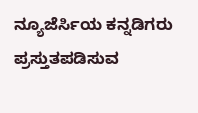ನ್ಯೂಜೆರ್ಸಿಯ ಕನ್ನಡಿಗರು ಪ್ರಸ್ತುತಪಡಿಸುವ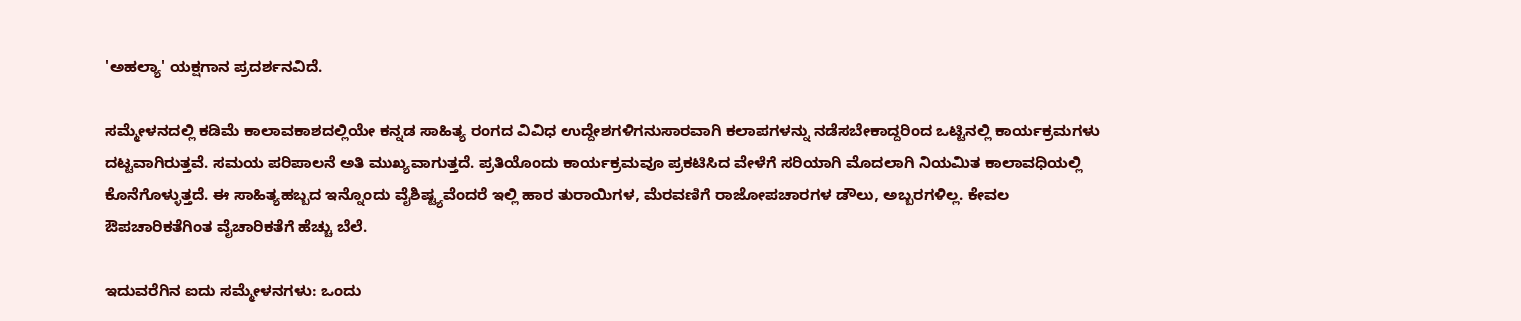'ಅಹಲ್ಯಾ' ಯಕ್ಷಗಾನ ಪ್ರದರ್ಶನವಿದೆ.

ಸಮ್ಮೇಳನದಲ್ಲಿ ಕಡಿಮೆ ಕಾಲಾವಕಾಶದಲ್ಲಿಯೇ ಕನ್ನಡ ಸಾಹಿತ್ಯ ರಂಗದ ವಿವಿಧ ಉದ್ದೇಶಗಳಿಗನುಸಾರವಾಗಿ ಕಲಾಪಗಳನ್ನು ನಡೆಸಬೇಕಾದ್ದರಿಂದ ಒಟ್ಟಿನಲ್ಲಿ ಕಾರ್ಯಕ್ರಮಗಳು ದಟ್ಟವಾಗಿರುತ್ತವೆ. ಸಮಯ ಪರಿಪಾಲನೆ ಅತಿ ಮುಖ್ಯವಾಗುತ್ತದೆ. ಪ್ರತಿಯೊಂದು ಕಾರ್ಯಕ್ರಮವೂ ಪ್ರಕಟಿಸಿದ ವೇಳೆಗೆ ಸರಿಯಾಗಿ ಮೊದಲಾಗಿ ನಿಯಮಿತ ಕಾಲಾವಧಿಯಲ್ಲಿ ಕೊನೆಗೊಳ್ಳುತ್ತದೆ. ಈ ಸಾಹಿತ್ಯಹಬ್ಬದ ಇನ್ನೊಂದು ವೈಶಿಷ್ಟ್ಯವೆಂದರೆ ಇಲ್ಲಿ ಹಾರ ತುರಾಯಿಗಳ, ಮೆರವಣಿಗೆ ರಾಜೋಪಚಾರಗಳ ಡೌಲು, ಅಬ್ಬರಗಳಿಲ್ಲ. ಕೇವಲ ಔಪಚಾರಿಕತೆಗಿಂತ ವೈಚಾರಿಕತೆಗೆ ಹೆಚ್ಚು ಬೆಲೆ.

ಇದುವರೆಗಿನ ಐದು ಸಮ್ಮೇಳನಗಳು: ಒಂದು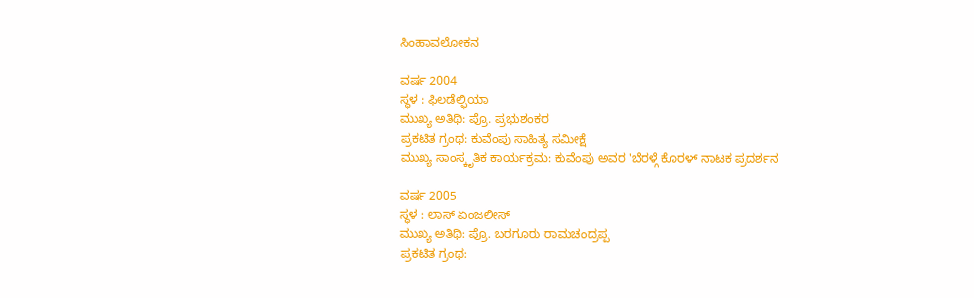ಸಿಂಹಾವಲೋಕನ

ವರ್ಷ 2004
ಸ್ಥಳ : ಫಿಲಡೆಲ್ಫಿಯಾ
ಮುಖ್ಯ ಅತಿಥಿ: ಪ್ರೊ. ಪ್ರಭುಶಂಕರ
ಪ್ರಕಟಿತ ಗ್ರಂಥ: ಕುವೆಂಪು ಸಾಹಿತ್ಯ ಸಮೀಕ್ಷೆ
ಮುಖ್ಯ ಸಾಂಸ್ಕೃತಿಕ ಕಾರ್ಯಕ್ರಮ: ಕುವೆಂಪು ಅವರ 'ಬೆರಳ್ಗೆ ಕೊರಳ್ ನಾಟಕ ಪ್ರದರ್ಶನ

ವರ್ಷ 2005
ಸ್ಥಳ : ಲಾಸ್ ಏಂಜಲೀಸ್
ಮುಖ್ಯ ಅತಿಥಿ: ಪ್ರೊ. ಬರಗೂರು ರಾಮಚಂದ್ರಪ್ಪ
ಪ್ರಕಟಿತ ಗ್ರಂಥ: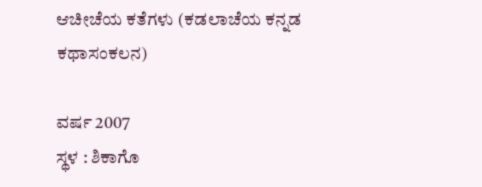ಆಚೀಚೆಯ ಕತೆಗಳು (ಕಡಲಾಚೆಯ ಕನ್ನಡ ಕಥಾಸಂಕಲನ)

ವರ್ಷ 2007
ಸ್ಥಳ : ಶಿಕಾಗೊ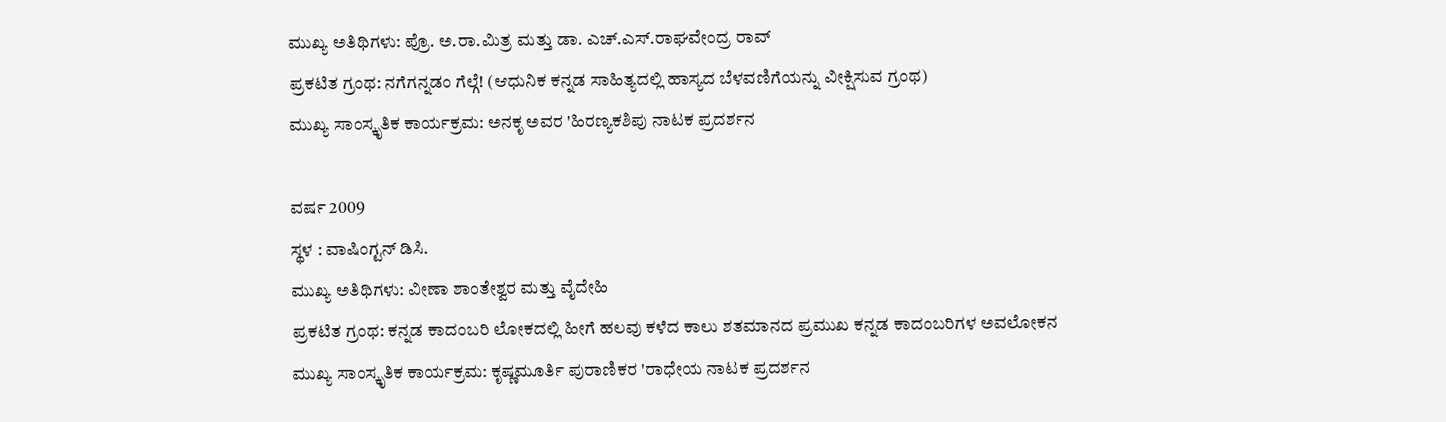ಮುಖ್ಯ ಅತಿಥಿಗಳು: ಪ್ರೊ. ಅ.ರಾ.ಮಿತ್ರ ಮತ್ತು ಡಾ. ಎಚ್.ಎಸ್.ರಾಘವೇಂದ್ರ ರಾವ್
ಪ್ರಕಟಿತ ಗ್ರಂಥ: ನಗೆಗನ್ನಡಂ ಗೆಲ್ಗೆ! (ಆಧುನಿಕ ಕನ್ನಡ ಸಾಹಿತ್ಯದಲ್ಲಿ ಹಾಸ್ಯದ ಬೆಳವಣಿಗೆಯನ್ನು ವೀಕ್ಷಿಸುವ ಗ್ರಂಥ)
ಮುಖ್ಯ ಸಾಂಸ್ಕೃತಿಕ ಕಾರ್ಯಕ್ರಮ: ಅನಕೃ ಅವರ 'ಹಿರಣ್ಯಕಶಿಪು ನಾಟಕ ಪ್ರದರ್ಶನ

ವರ್ಷ 2009
ಸ್ಥಳ : ವಾಷಿಂಗ್ಟನ್ ಡಿಸಿ.
ಮುಖ್ಯ ಅತಿಥಿಗಳು: ವೀಣಾ ಶಾಂತೇಶ್ವರ ಮತ್ತು ವೈದೇಹಿ
ಪ್ರಕಟಿತ ಗ್ರಂಥ: ಕನ್ನಡ ಕಾದಂಬರಿ ಲೋಕದಲ್ಲಿ ಹೀಗೆ ಹಲವು ಕಳೆದ ಕಾಲು ಶತಮಾನದ ಪ್ರಮುಖ ಕನ್ನಡ ಕಾದಂಬರಿಗಳ ಅವಲೋಕನ
ಮುಖ್ಯ ಸಾಂಸ್ಕೃತಿಕ ಕಾರ್ಯಕ್ರಮ: ಕೃಷ್ಣಮೂರ್ತಿ ಪುರಾಣಿಕರ 'ರಾಧೇಯ ನಾಟಕ ಪ್ರದರ್ಶನ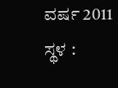ವರ್ಷ 2011
ಸ್ಥಳ :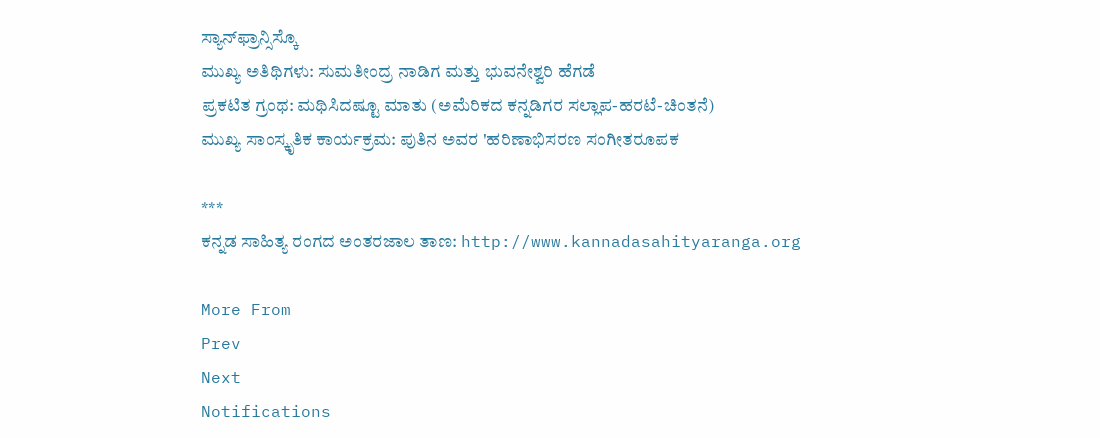ಸ್ಯಾನ್‌ಫ್ರಾನ್ಸಿಸ್ಕೊ
ಮುಖ್ಯ ಅತಿಥಿಗಳು: ಸುಮತೀಂದ್ರ ನಾಡಿಗ ಮತ್ತು ಭುವನೇಶ್ವರಿ ಹೆಗಡೆ
ಪ್ರಕಟಿತ ಗ್ರಂಥ: ಮಥಿಸಿದಷ್ಟೂ ಮಾತು (ಅಮೆರಿಕದ ಕನ್ನಡಿಗರ ಸಲ್ಲಾಪ-ಹರಟೆ-ಚಿಂತನೆ)
ಮುಖ್ಯ ಸಾಂಸ್ಕೃತಿಕ ಕಾರ್ಯಕ್ರಮ: ಪುತಿನ ಅವರ 'ಹರಿಣಾಭಿಸರಣ ಸಂಗೀತರೂಪಕ

***
ಕನ್ನಡ ಸಾಹಿತ್ಯ ರಂಗದ ಅಂತರಜಾಲ ತಾಣ: http://www.kannadasahityaranga.org

More From
Prev
Next
Notifications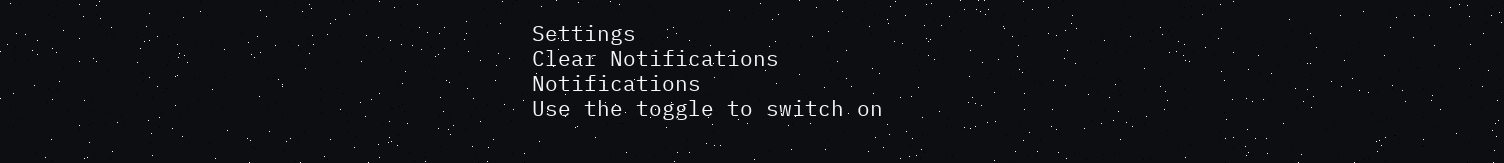Settings
Clear Notifications
Notifications
Use the toggle to switch on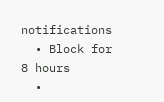notifications
  • Block for 8 hours
  •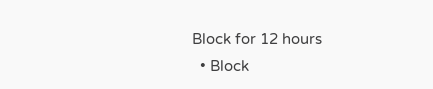Block for 12 hours
  • Block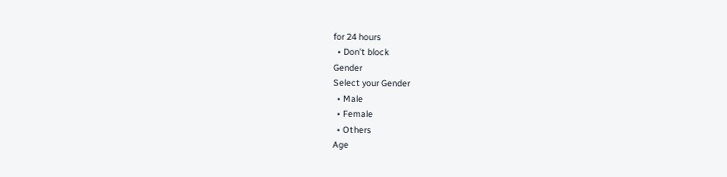for 24 hours
  • Don't block
Gender
Select your Gender
  • Male
  • Female
  • Others
Age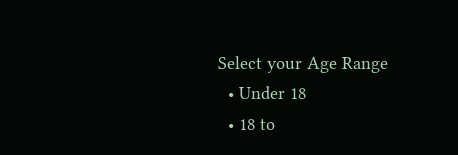Select your Age Range
  • Under 18
  • 18 to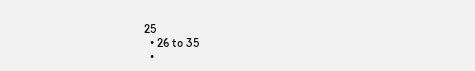25
  • 26 to 35
  •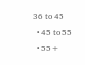36 to 45
  • 45 to 55
  • 55+